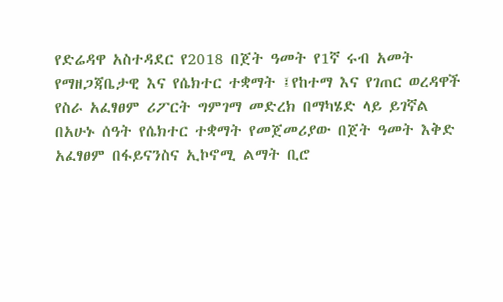የድሬዳዋ አስተዳደር የ2018 በጀት ዓመት የ1ኛ ሩብ አመት የማዘጋጃቤታዊ እና የሴክተር ተቋማት ፤የከተማ እና የገጠር ወረዳዋች የስራ አፈፃፀም ሪፖርት ግምገማ መድረክ በማካሄድ ላይ ይገኛል
በአሁኑ ሰዓት የሴክተር ተቋማት የመጀመሪያው በጀት ዓመት እቅድ አፈፃፀም በፋይናንስና ኢኮኖሚ ልማት ቢሮ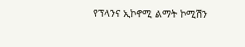የፕላንና ኢኮኖሚ ልማት ኮሚሽን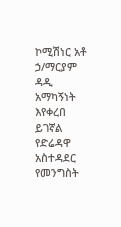ኮሚሽነር አቶ ኃ/ማርያም ዳዲ አማካኝነት እየቀረበ ይገኛል የድሬዳዋ አስተዳደር የመንግስት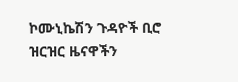ኮሙኒኬሽን ጉዳዮች ቢሮ ዝርዝር ዜናዋችን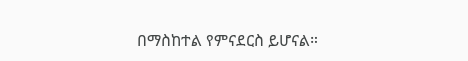በማስከተል የምናደርስ ይሆናል።